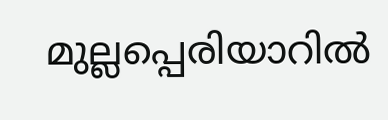മുല്ലപ്പെരിയാറില്‍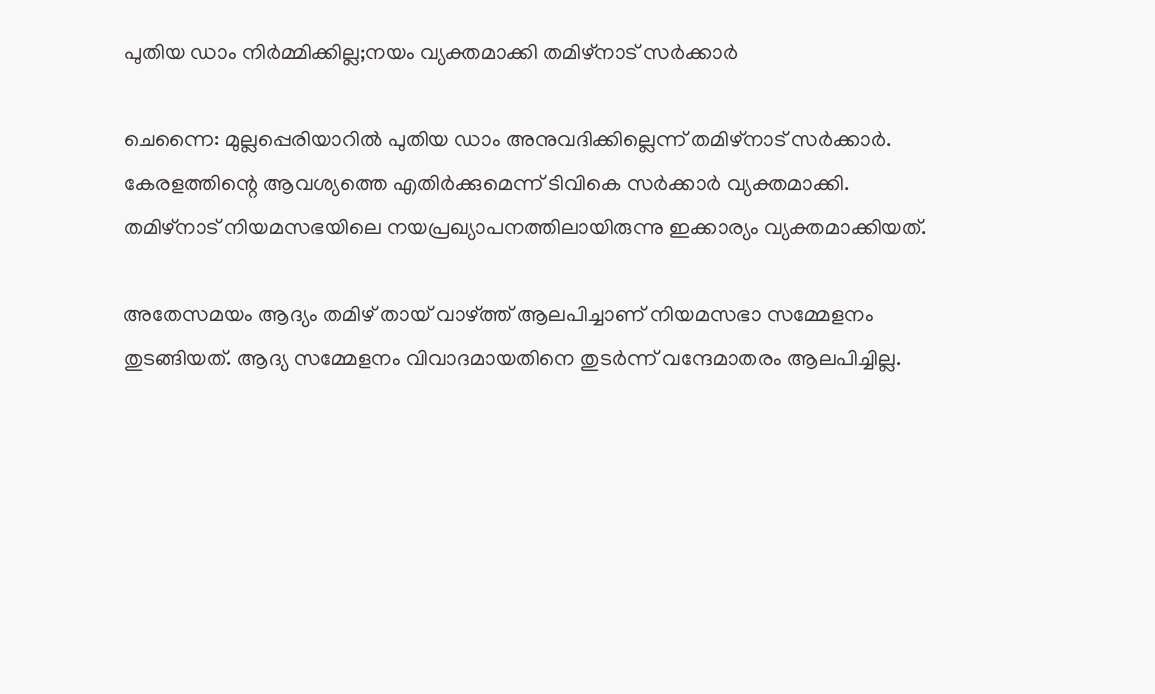പുതിയ ഡാം നിര്‍മ്മിക്കില്ല;നയം വ്യക്തമാക്കി തമിഴ്നാട് സര്‍ക്കാര്‍

ചെന്നൈ: മുല്ലപ്പെരിയാറില്‍ പുതിയ ഡാം അനുവദിക്കില്ലെന്ന് തമിഴ്‌നാട് സര്‍ക്കാര്‍. കേരളത്തിന്റെ ആവശ്യത്തെ എതിര്‍ക്കുമെന്ന് ടിവികെ സര്‍ക്കാര്‍ വ്യക്തമാക്കി. തമിഴ്‌നാട് നിയമസഭയിലെ നയപ്രഖ്യാപനത്തിലായിരുന്നു ഇക്കാര്യം വ്യക്തമാക്കിയത്.

അതേസമയം ആദ്യം തമിഴ് തായ് വാഴ്ത്ത് ആലപിച്ചാണ് നിയമസഭാ സമ്മേളനം തുടങ്ങിയത്. ആദ്യ സമ്മേളനം വിവാദമായതിനെ തുടര്‍ന്ന് വന്ദേമാതരം ആലപിച്ചില്ല.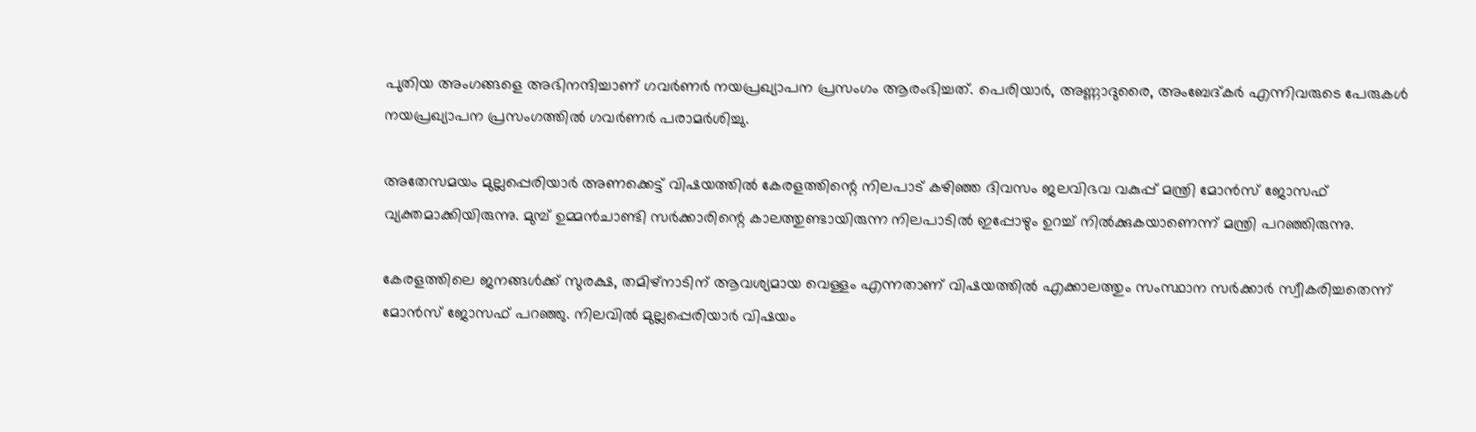പുതിയ അംഗങ്ങളെ അഭിനന്ദിച്ചാണ് ഗവര്‍ണര്‍ നയപ്രഖ്യാപന പ്രസംഗം ആരംഭിച്ചത്. പെരിയാര്‍, അണ്ണാദുരൈ, അംബേദ്കര്‍ എന്നിവരുടെ പേരുകള്‍ നയപ്രഖ്യാപന പ്രസംഗത്തില്‍ ഗവര്‍ണര്‍ പരാമര്‍ശിച്ചു.

അതേസമയം മുല്ലപ്പെരിയാര്‍ അണക്കെട്ട് വിഷയത്തില്‍ കേരളത്തിന്റെ നിലപാട് കഴിഞ്ഞ ദിവസം ജലവിഭവ വകുപ്പ് മന്ത്രി മോന്‍സ് ജോസഫ് വ്യക്തമാക്കിയിരുന്നു. മുമ്പ് ഉമ്മന്‍ചാണ്ടി സര്‍ക്കാരിന്റെ കാലത്തുണ്ടായിരുന്ന നിലപാടില്‍ ഇപ്പോഴും ഉറച്ച് നില്‍ക്കുകയാണെന്ന് മന്ത്രി പറഞ്ഞിരുന്നു.

കേരളത്തിലെ ജനങ്ങള്‍ക്ക് സുരക്ഷ, തമിഴ്‌നാടിന് ആവശ്യമായ വെള്ളം എന്നതാണ് വിഷയത്തില്‍ എക്കാലത്തും സംസ്ഥാന സര്‍ക്കാര്‍ സ്വീകരിച്ചതെന്ന് മോന്‍സ് ജോസഫ് പറഞ്ഞു. നിലവില്‍ മുല്ലപ്പെരിയാര്‍ വിഷയം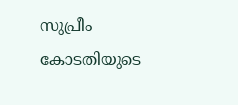സുപ്രീം കോടതിയുടെ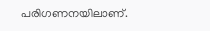പരിഗണനയിലാണ്.